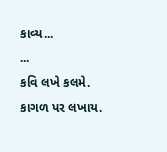કાવ્ય...
...
કવિ લખે કલમે.
કાગળ પર લખાય.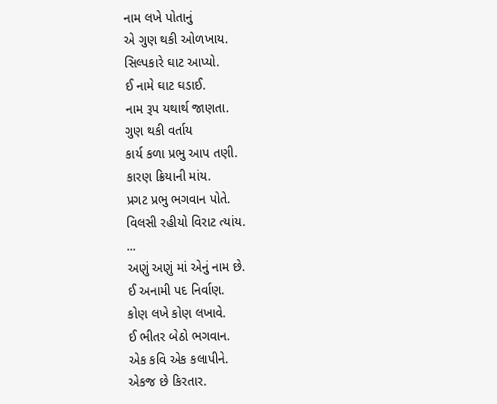નામ લખે પોતાનું
એ ગુણ થકી ઓળખાય.
સિલ્પકારે ઘાટ આપ્યો.
ઈ નામે ઘાટ ઘડાઈ.
નામ રૂપ યથાર્થ જાણતા.
ગુણ થકી વર્તાય
કાર્ય કળા પ્રભુ આપ તણી.
કારણ ક્રિયાની માંય.
પ્રગટ પ્રભુ ભગવાન પોતે.
વિલસી રહીયો વિરાટ ત્યાંય.
...
અણું અણું માં એનું નામ છે.
ઈ અનામી પદ નિર્વાણ.
કોણ લખે કોણ લખાવે.
ઈ ભીતર બેઠો ભગવાન.
એક કવિ એક કલાપીને.
એકજ છે કિરતાર.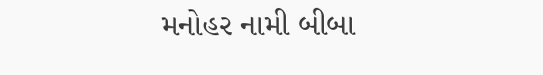મનોહર નામી બીબા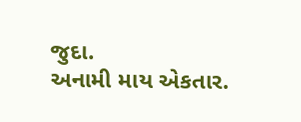જુદા.
અનામી માય એકતાર.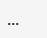...